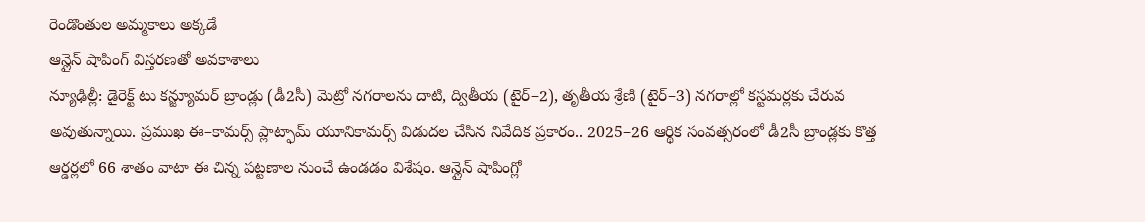రెండొంతుల అమ్మకాలు అక్కడే
ఆన్లైన్ షాపింగ్ విస్తరణతో అవకాశాలు
న్యూఢిల్లీ: డైరెక్ట్ టు కన్జ్యూమర్ బ్రాండ్లు (డీ2సీ) మెట్రో నగరాలను దాటి, ద్వితీయ (టైర్–2), తృతీయ శ్రేణి (టైర్–3) నగరాల్లో కస్టమర్లకు చేరువ అవుతున్నాయి. ప్రముఖ ఈ–కామర్స్ ప్లాట్ఫామ్ యూనికామర్స్ విడుదల చేసిన నివేదిక ప్రకారం.. 2025–26 ఆర్థిక సంవత్సరంలో డీ2సీ బ్రాండ్లకు కొత్త ఆర్డర్లలో 66 శాతం వాటా ఈ చిన్న పట్టణాల నుంచే ఉండడం విశేషం. ఆన్లైన్ షాపింగ్లో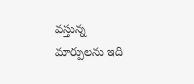వస్తున్న మార్పులను ఇది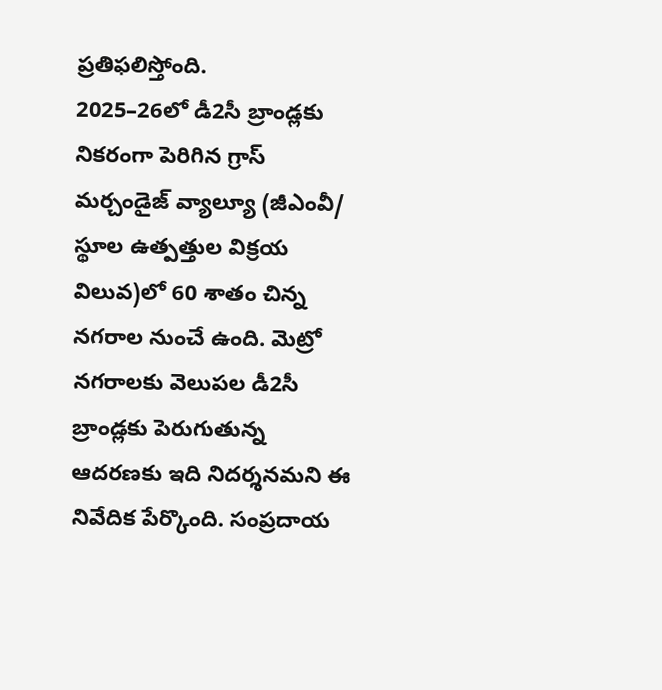ప్రతిఫలిస్తోంది.
2025–26లో డీ2సీ బ్రాండ్లకు నికరంగా పెరిగిన గ్రాస్ మర్చండైజ్ వ్యాల్యూ (జీఎంవీ/ స్థూల ఉత్పత్తుల విక్రయ విలువ)లో 60 శాతం చిన్న నగరాల నుంచే ఉంది. మెట్రో నగరాలకు వెలుపల డీ2సీ బ్రాండ్లకు పెరుగుతున్న ఆదరణకు ఇది నిదర్శనమని ఈ నివేదిక పేర్కొంది. సంప్రదాయ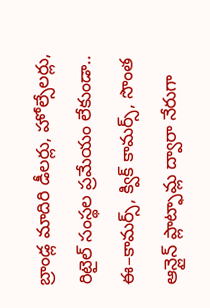బ్రాండ్ల మాదిరి డీలర్లు, హోల్సేలర్లు, రిటైల్ సంస్థల ప్రమేయం లేకుండా.. ఈ–కామర్స్, క్విక్ కామర్స్, సొంత ఆన్లైన్ ప్లాట్ఫామ్ల ద్వారా నేరుగా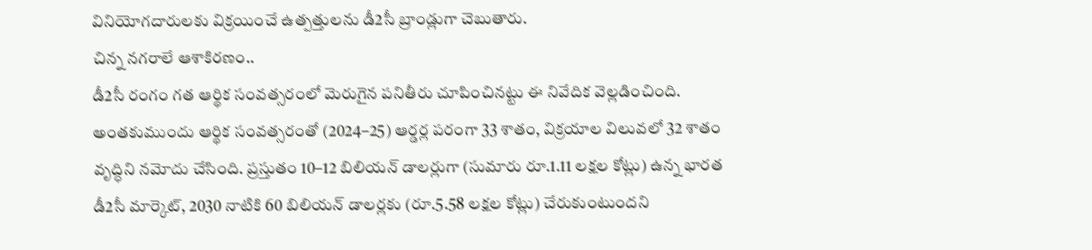వినియోగదారులకు విక్రయించే ఉత్పత్తులను డీ2సీ బ్రాండ్లుగా చెబుతారు.
చిన్న నగరాలే ఆశాకిరణం..
డీ2సీ రంగం గత ఆర్థిక సంవత్సరంలో మెరుగైన పనితీరు చూపించినట్టు ఈ నివేదిక వెల్లడించింది. అంతకుముందు ఆర్థిక సంవత్సరంతో (2024–25) ఆర్డర్ల పరంగా 33 శాతం, విక్రయాల విలువలో 32 శాతం వృద్ధిని నమోదు చేసింది. ప్రస్తుతం 10–12 బిలియన్ డాలర్లుగా (సుమారు రూ.1.11 లక్షల కోట్లు) ఉన్న భారత డీ2సీ మార్కెట్, 2030 నాటికి 60 బిలియన్ డాలర్లకు (రూ.5.58 లక్షల కోట్లు) చేరుకుంటుందని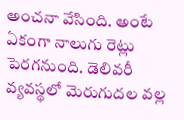అంచనా వేసింది. అంటే ఏకంగా నాలుగు రెట్లు పెరగనుంది. డెలివరీ వ్యవస్థలో మెరుగుదల వల్ల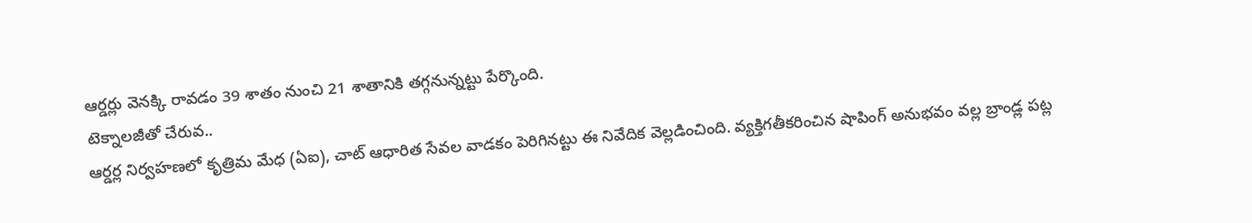ఆర్డర్లు వెనక్కి రావడం 39 శాతం నుంచి 21 శాతానికి తగ్గనున్నట్టు పేర్కొంది.
టెక్నాలజీతో చేరువ..
ఆర్డర్ల నిర్వహణలో కృత్రిమ మేధ (ఏఐ), చాట్ ఆధారిత సేవల వాడకం పెరిగినట్టు ఈ నివేదిక వెల్లడించింది. వ్యక్తిగతీకరించిన షాపింగ్ అనుభవం వల్ల బ్రాండ్ల పట్ల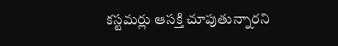కస్టమర్లు ఆసక్తి చూపుతున్నారని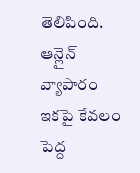తెలిపింది. ఆన్లైన్ వ్యాపారం ఇకపై కేవలం పెద్ద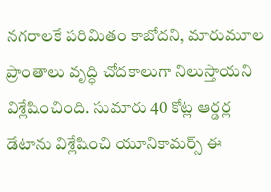నగరాలకే పరిమితం కాబోదని, మారుమూల ప్రాంతాలు వృద్ధి చోదకాలుగా నిలుస్తాయని విశ్లేషించింది. సుమారు 40 కోట్ల ఆర్డర్ల డేటాను విశ్లేషించి యూనికామర్స్ ఈ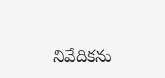నివేదికను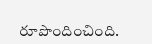రూపొందించింది.